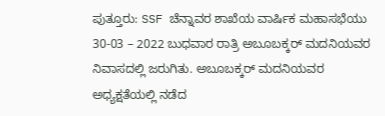ಪುತ್ತೂರು: SSF ಚೆನ್ನಾವರ ಶಾಖೆಯ ವಾರ್ಷಿಕ ಮಹಾಸಭೆಯು 30-03 – 2022 ಬುಧವಾರ ರಾತ್ರಿ ಅಬೂಬಕ್ಕರ್ ಮದನಿಯವರ ನಿವಾಸದಲ್ಲಿ ಜರುಗಿತು. ಅಬೂಬಕ್ಕರ್ ಮದನಿಯವರ ಅಧ್ಯಕ್ಷತೆಯಲ್ಲಿ ನಡೆದ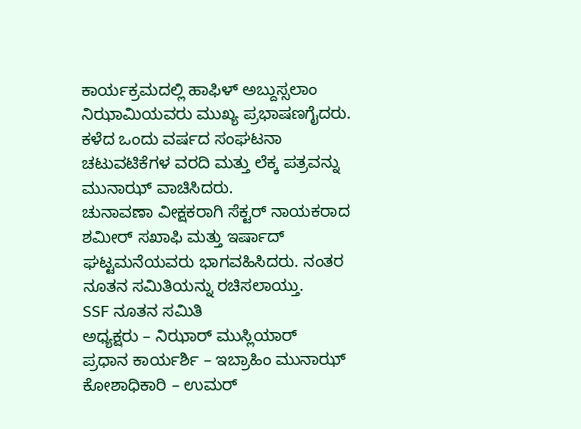ಕಾರ್ಯಕ್ರಮದಲ್ಲಿ ಹಾಫಿಳ್ ಅಬ್ದುಸ್ಸಲಾಂ ನಿಝಾಮಿಯವರು ಮುಖ್ಯ ಪ್ರಭಾಷಣಗೈದರು. ಕಳೆದ ಒಂದು ವರ್ಷದ ಸಂಘಟನಾ ಚಟುವಟಿಕೆಗಳ ವರದಿ ಮತ್ತು ಲೆಕ್ಕ ಪತ್ರವನ್ನು ಮುನಾಝ್ ವಾಚಿಸಿದರು.
ಚುನಾವಣಾ ವೀಕ್ಷಕರಾಗಿ ಸೆಕ್ಟರ್ ನಾಯಕರಾದ ಶಮೀರ್ ಸಖಾಫಿ ಮತ್ತು ಇರ್ಷಾದ್ ಘಟ್ಟಮನೆಯವರು ಭಾಗವಹಿಸಿದರು. ನಂತರ ನೂತನ ಸಮಿತಿಯನ್ನು ರಚಿಸಲಾಯ್ತು.
SSF ನೂತನ ಸಮಿತಿ
ಅಧ್ಯಕ್ಷರು – ನಿಝಾರ್ ಮುಸ್ಲಿಯಾರ್
ಪ್ರಧಾನ ಕಾರ್ಯರ್ಶಿ – ಇಬ್ರಾಹಿಂ ಮುನಾಝ್
ಕೋಶಾಧಿಕಾರಿ – ಉಮರ್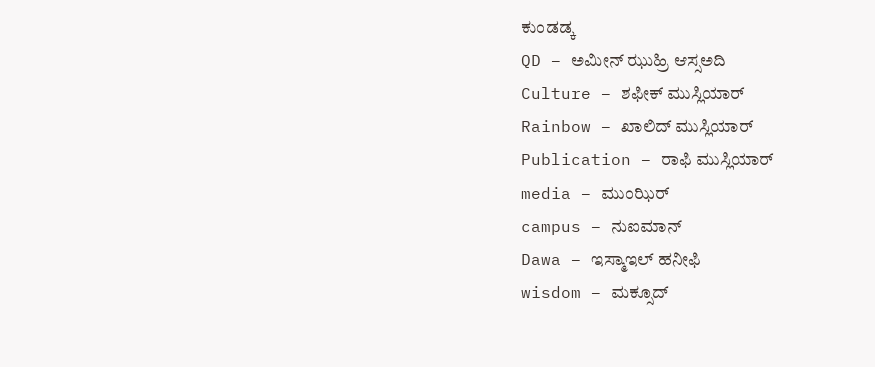ಕುಂಡಡ್ಕ
QD – ಅಮೀನ್ ಝುಹ್ರಿ ಆಸ್ಸಅದಿ
Culture – ಶಫೀಕ್ ಮುಸ್ಲಿಯಾರ್
Rainbow – ಖಾಲಿದ್ ಮುಸ್ಲಿಯಾರ್
Publication – ರಾಫಿ ಮುಸ್ಲಿಯಾರ್
media – ಮುಂಝಿರ್
campus – ನುಐಮಾನ್
Dawa – ಇಸ್ಮಾಇಲ್ ಹನೀಫಿ
wisdom – ಮಕ್ಸೂದ್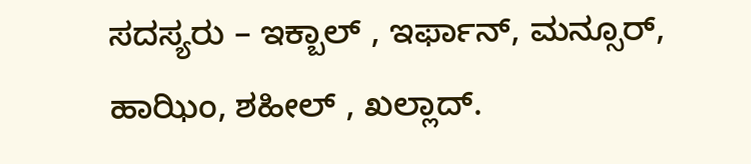ಸದಸ್ಯರು – ಇಕ್ಬಾಲ್ , ಇರ್ಫಾನ್, ಮನ್ಸೂರ್, ಹಾಝಿಂ, ಶಹೀಲ್ , ಖಲ್ಲಾದ್.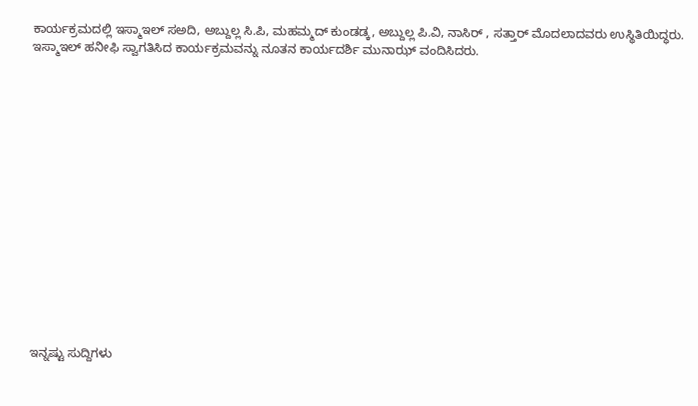ಕಾರ್ಯಕ್ರಮದಲ್ಲಿ ಇಸ್ಮಾಇಲ್ ಸಅದಿ, ಅಬ್ದುಲ್ಲ ಸಿ.ಪಿ, ಮಹಮ್ಮದ್ ಕುಂಡಡ್ಕ, ಅಬ್ದುಲ್ಲ ಪಿ.ವಿ, ನಾಸಿರ್ , ಸತ್ತಾರ್ ಮೊದಲಾದವರು ಉಸ್ಥಿತಿಯಿದ್ಧರು.
ಇಸ್ಮಾಇಲ್ ಹನೀಫಿ ಸ್ವಾಗತಿಸಿದ ಕಾರ್ಯಕ್ರಮವನ್ನು ನೂತನ ಕಾರ್ಯದರ್ಶಿ ಮುನಾಝ್ ವಂದಿಸಿದರು.
















ಇನ್ನಷ್ಟು ಸುದ್ದಿಗಳು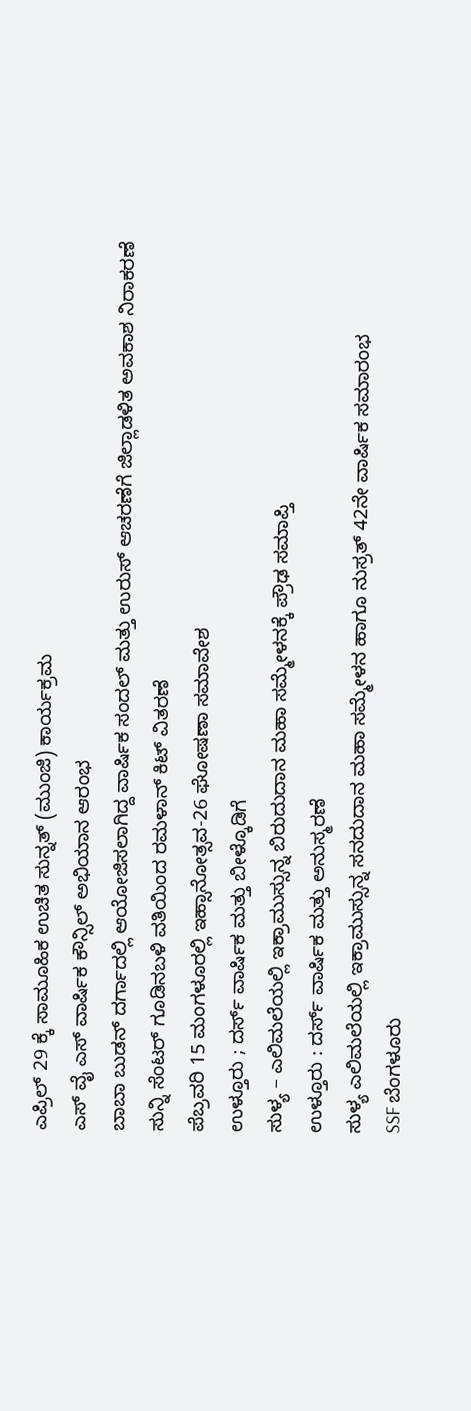ಎಪ್ರಿಲ್ 29 ಕ್ಕೆ ಸಾಮೂಹಿಕ ಉಚಿತ ಸುನ್ನತ್ (ಮುಂಜಿ) ಕಾರ್ಯಕ್ರಮ
ಎಸ್ ವೈ ಎಸ್ ವಾರ್ಷಿಕ ಕೌನ್ಸಿಲ್ ಅಭಿಯಾನ ಆರಂಭ
ಬಾಬಾ ಬುಡನ್ ದರ್ಗಾದಲ್ಲಿ ಆಯೋಜಿಸಲಾಗಿದ್ದ ವಾರ್ಷಿಕ ಸಂದಲ್ ಮತ್ತು ಉರುಸ್ ಆಚರಣೆಗೆ ಜಿಲ್ಲಾಡಳಿತ ಅವಕಾಶ ನಿರಾಕರಣೆ
ಸುನ್ನಿ ಸೆಂಟರ್ ಗೂಡಿನಬಳಿ ವತಿಯಿಂದ ರಮಳಾನ್ ಕಿಟ್ ವಿತರಣೆ
ಪೆಬ್ರವರಿ 15 ಮಂಗಳೂರಲ್ಲಿ ಇಹ್ಸಾನೋತ್ಸವ-26 ಘೋಷಣಾ ಸಮಾವೇಶ
ಉಳ್ತೂರು ; ದರ್ಸ್ ವಾರ್ಷಿಕ ಮತ್ತು ಬೀಳ್ಕೊಡಿಗೆ
ಸುಳ್ಯ – ಎಲಿಮಲೆಯಲ್ಲಿ ಇಕ್ರಾಮುಸ್ಸುನ್ನ ಬಿರುದುದಾನ ಮಹಾ ಸಮ್ಮೇಳನಕ್ಕೆ ಪ್ರೌಢ ಸಮಾಪ್ತಿ
ಉಳ್ತೂರು : ದರ್ಸ್ ವಾರ್ಷಿಕ ಮತ್ತು ಅನುಸ್ಮರಣೆ
ಸುಳ್ಯ ಎಲಿಮಲೆಯಲ್ಲಿ ಇಕ್ರಾಮುಸ್ಸುನ್ನ ಸನದುದಾನ ಮಹಾ ಸಮ್ಮೇಳನ ಹಾಗೂ ನುಸ್ರತ್ 42ನೇ ವಾರ್ಷಿಕ ಸಮಾರಂಭ
SSF ಬೆಂಗಳೂರು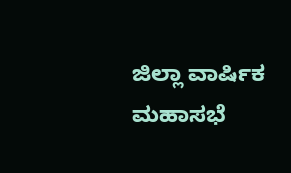ಜಿಲ್ಲಾ ವಾರ್ಷಿಕ ಮಹಾಸಭೆ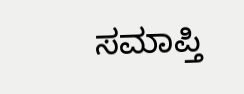ಸಮಾಪ್ತಿ